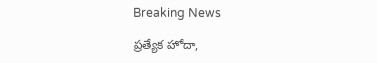Breaking News

ప్రత్యేక హోదా,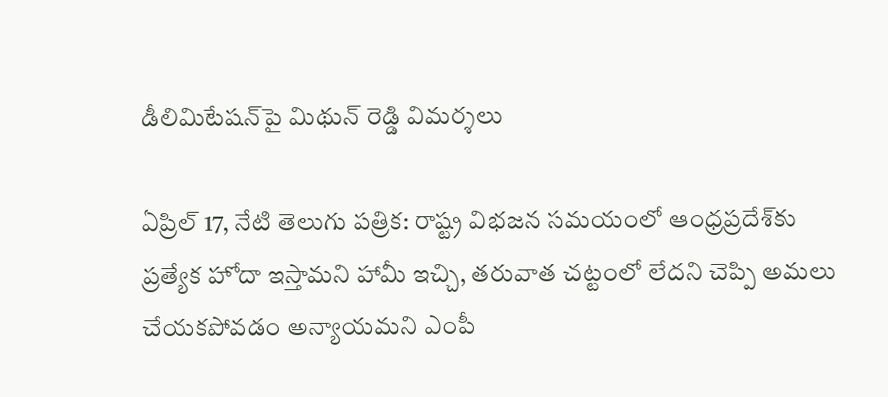డీలిమిటేషన్‌పై మిథున్ రెడ్డి విమర్శలు

ఏప్రిల్ 17, నేటి తెలుగు పత్రిక: రాష్ట్ర విభజన సమయంలో ఆంధ్రప్రదేశ్‌కు ప్రత్యేక హోదా ఇస్తామని హామీ ఇచ్చి, తరువాత చట్టంలో లేదని చెప్పి అమలు చేయకపోవడం అన్యాయమని ఎంపీ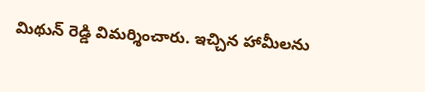మిథున్ రెడ్డి విమర్శించారు. ఇచ్చిన హామీలను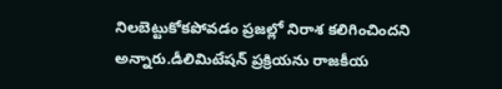నిలబెట్టుకోకపోవడం ప్రజల్లో నిరాశ కలిగించిందని అన్నారు.డీలిమిటేషన్ ప్రక్రియను రాజకీయ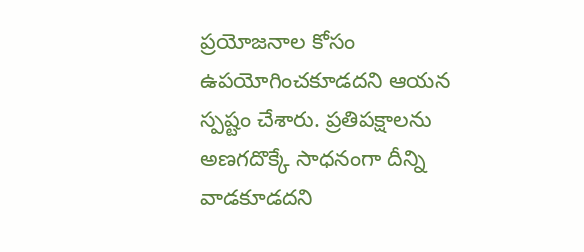ప్రయోజనాల కోసం ఉపయోగించకూడదని ఆయన స్పష్టం చేశారు. ప్రతిపక్షాలను అణగదొక్కే సాధనంగా దీన్ని వాడకూడదని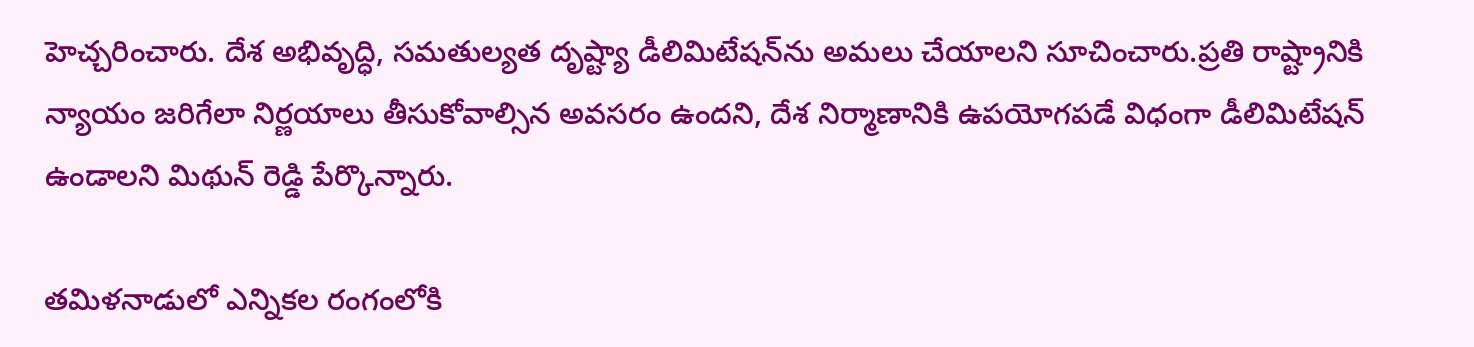హెచ్చరించారు. దేశ అభివృద్ధి, సమతుల్యత దృష్ట్యా డీలిమిటేషన్‌ను అమలు చేయాలని సూచించారు.ప్రతి రాష్ట్రానికి న్యాయం జరిగేలా నిర్ణయాలు తీసుకోవాల్సిన అవసరం ఉందని, దేశ నిర్మాణానికి ఉపయోగపడే విధంగా డీలిమిటేషన్ ఉండాలని మిథున్ రెడ్డి పేర్కొన్నారు.

తమిళనాడులో ఎన్నికల రంగంలోకి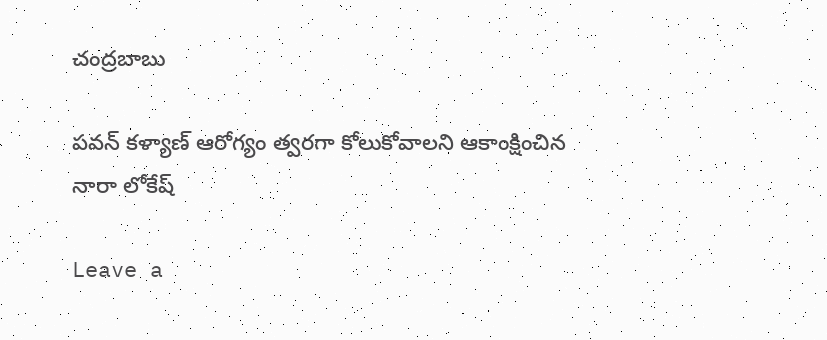చంద్రబాబు

పవన్ కళ్యాణ్ ఆరోగ్యం త్వరగా కోలుకోవాలని ఆకాంక్షించిన నారా లోకేష్

Leave a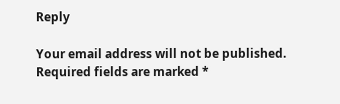Reply

Your email address will not be published. Required fields are marked *